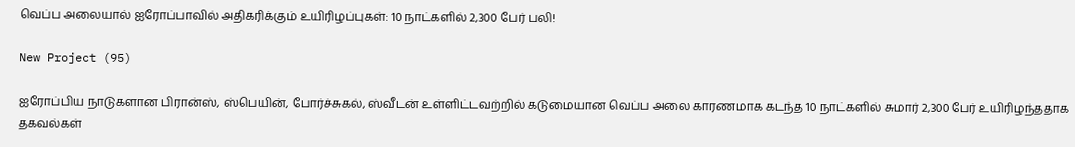வெப்ப அலையால் ஐரோப்பாவில் அதிகரிக்கும் உயிரிழப்புகள்: 10 நாட்களில் 2,300 பேர் பலி!

New Project (95)

ஐரோப்பிய நாடுகளான பிரான்ஸ், ஸ்பெயின், போர்ச்சுகல், ஸ்வீடன் உள்ளிட்டவற்றில் கடுமையான வெப்ப அலை காரணமாக கடந்த 10 நாட்களில் சுமார் 2,300 பேர் உயிரிழந்ததாக தகவல்கள்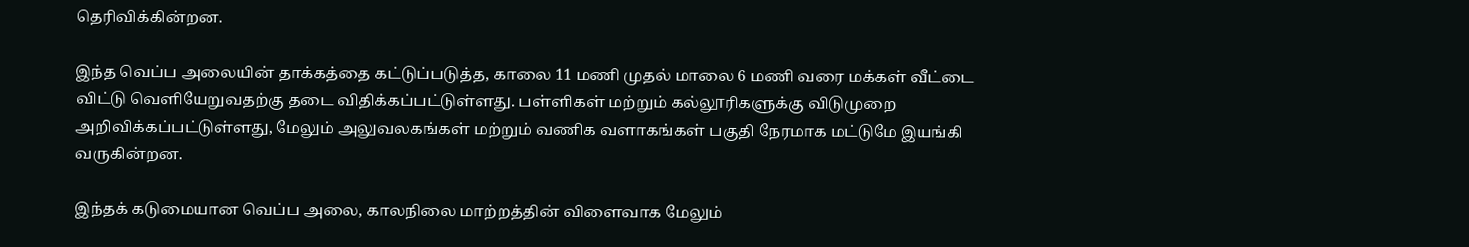தெரிவிக்கின்றன.

இந்த வெப்ப அலையின் தாக்கத்தை கட்டுப்படுத்த, காலை 11 மணி முதல் மாலை 6 மணி வரை மக்கள் வீட்டை விட்டு வெளியேறுவதற்கு தடை விதிக்கப்பட்டுள்ளது. பள்ளிகள் மற்றும் கல்லூரிகளுக்கு விடுமுறை அறிவிக்கப்பட்டுள்ளது, மேலும் அலுவலகங்கள் மற்றும் வணிக வளாகங்கள் பகுதி நேரமாக மட்டுமே இயங்கி வருகின்றன.

இந்தக் கடுமையான வெப்ப அலை, காலநிலை மாற்றத்தின் விளைவாக மேலும்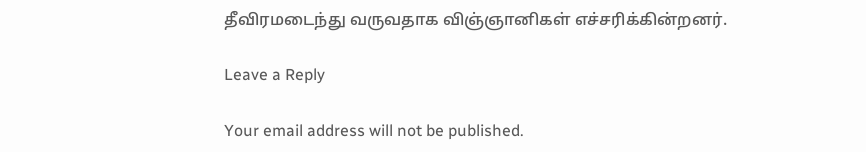தீவிரமடைந்து வருவதாக விஞ்ஞானிகள் எச்சரிக்கின்றனர்.

Leave a Reply

Your email address will not be published.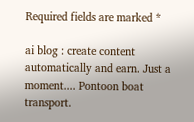Required fields are marked *

ai blog : create content automatically and earn. Just a moment.... Pontoon boat transport.